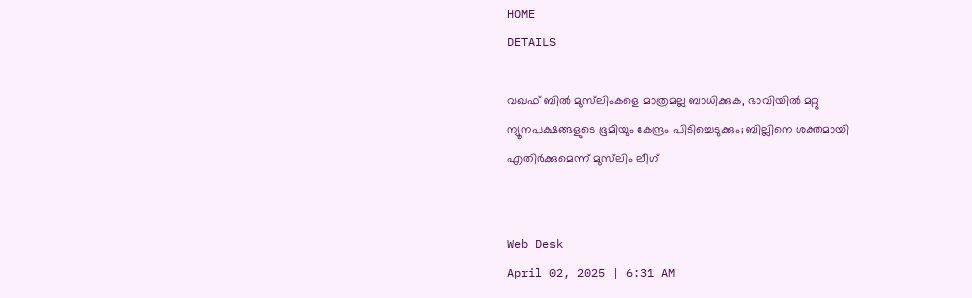HOME
DETAILS

വഖഫ് ബില്‍ മുസ്‌ലിംകളെ മാത്രമല്ല ബാധിക്കുക, ഭാവിയില്‍ മറ്റു ന്യൂനപക്ഷങ്ങളുടെ ഭൂമിയും കേന്ദ്രം പിടിച്ചെടുക്കും; ബില്ലിനെ ശക്തമായി എതിര്‍ക്കുമെന്ന് മുസ്‌ലിം ലീഗ്


Web Desk
April 02, 2025 | 6:31 AM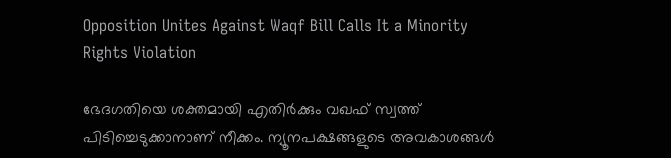Opposition Unites Against Waqf Bill Calls It a Minority Rights Violation

ഭേദഗതിയെ ശക്തമായി എതിര്‍ക്കും വഖഫ് സ്വത്ത് പിടിച്ചെടുക്കാനാണ് നീക്കം. ന്യൂനപക്ഷങ്ങളുടെ അവകാശങ്ങള്‍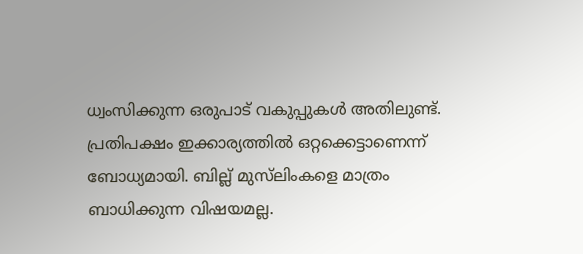ധ്വംസിക്കുന്ന ഒരുപാട് വകുപ്പുകള്‍ അതിലുണ്ട്. പ്രതിപക്ഷം ഇക്കാര്യത്തില്‍ ഒറ്റക്കെട്ടാണെന്ന് ബോധ്യമായി. ബില്ല് മുസ്‌ലിംകളെ മാത്രം ബാധിക്കുന്ന വിഷയമല്ല.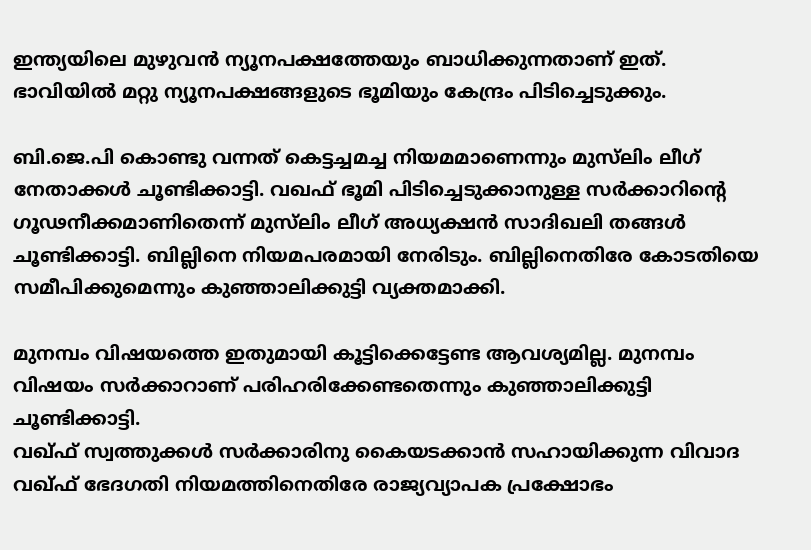ഇന്ത്യയിലെ മുഴുവന്‍ ന്യൂനപക്ഷത്തേയും ബാധിക്കുന്നതാണ് ഇത്. ഭാവിയില്‍ മറ്റു ന്യൂനപക്ഷങ്ങളുടെ ഭൂമിയും കേന്ദ്രം പിടിച്ചെടുക്കും.

ബി.ജെ.പി കൊണ്ടു വന്നത് കെട്ടച്ചമച്ച നിയമമാണെന്നും മുസ്‌ലിം ലീഗ് നേതാക്കള്‍ ചൂണ്ടിക്കാട്ടി. വഖഫ് ഭൂമി പിടിച്ചെടുക്കാനുള്ള സര്‍ക്കാറിന്റെ ഗൂഢനീക്കമാണിതെന്ന് മുസ്‌ലിം ലീഗ് അധ്യക്ഷന്‍ സാദിഖലി തങ്ങള്‍ ചൂണ്ടിക്കാട്ടി. ബില്ലിനെ നിയമപരമായി നേരിടും. ബില്ലിനെതിരേ കോടതിയെ സമീപിക്കുമെന്നും കുഞ്ഞാലിക്കുട്ടി വ്യക്തമാക്കി.

മുനമ്പം വിഷയത്തെ ഇതുമായി കൂട്ടിക്കെട്ടേണ്ട ആവശ്യമില്ല. മുനമ്പം വിഷയം സര്‍ക്കാറാണ് പരിഹരിക്കേണ്ടതെന്നും കുഞ്ഞാലിക്കുട്ടി ചൂണ്ടിക്കാട്ടി.
വഖ്ഫ് സ്വത്തുക്കള്‍ സര്‍ക്കാരിനു കൈയടക്കാന്‍ സഹായിക്കുന്ന വിവാദ വഖ്ഫ് ഭേദഗതി നിയമത്തിനെതിരേ രാജ്യവ്യാപക പ്രക്ഷോഭം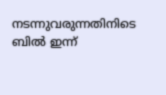നടന്നുവരുന്നതിനിടെ ബില്‍ ഇന്ന്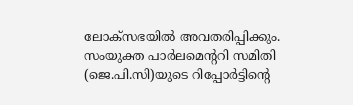ലോക്സഭയില്‍ അവതരിപ്പിക്കും. സംയുക്ത പാര്‍ലമെന്ററി സമിതി (ജെ.പി.സി)യുടെ റിപ്പോര്‍ട്ടിന്റെ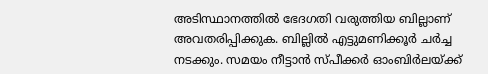അടിസ്ഥാനത്തില്‍ ഭേദഗതി വരുത്തിയ ബില്ലാണ് അവതരിപ്പിക്കുക. ബില്ലില്‍ എട്ടുമണിക്കൂര്‍ ചര്‍ച്ച നടക്കും. സമയം നീട്ടാന്‍ സ്പീക്കര്‍ ഓംബിര്‍ലയ്ക്ക്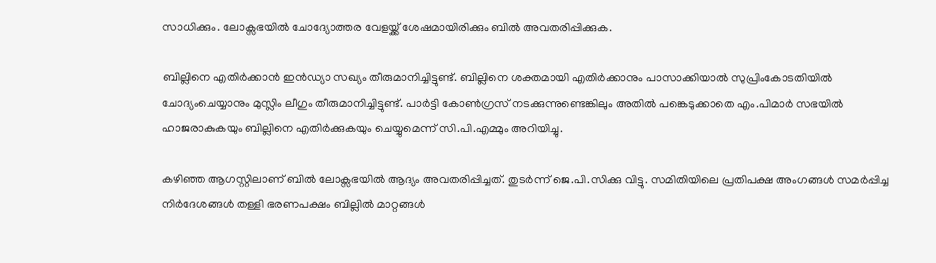സാധിക്കും. ലോക്സഭയില്‍ ചോദ്യോത്തര വേളയ്ക്ക് ശേഷമായിരിക്കും ബില്‍ അവതരിപ്പിക്കുക.

ബില്ലിനെ എതിര്‍ക്കാന്‍ ഇന്‍ഡ്യാ സഖ്യം തീരുമാനിച്ചിട്ടുണ്ട്. ബില്ലിനെ ശക്തമായി എതിര്‍ക്കാനും പാസാക്കിയാല്‍ സുപ്രിംകോടതിയില്‍ ചോദ്യംചെയ്യാനും മുസ്ലിം ലീഗും തീരുമാനിച്ചിട്ടുണ്ട്. പാര്‍ട്ടി കോണ്‍ഗ്രസ് നടക്കുന്നുണ്ടെങ്കിലും അതില്‍ പങ്കെടുക്കാതെ എം.പിമാര്‍ സഭയില്‍ ഹാജരാകുകയും ബില്ലിനെ എതിര്‍ക്കുകയും ചെയ്യുമെന്ന് സി.പി.എമ്മും അറിയിച്ചു.

കഴിഞ്ഞ ആഗസ്റ്റിലാണ് ബില്‍ ലോക്സഭയില്‍ ആദ്യം അവതരിപ്പിച്ചത്. തുടര്‍ന്ന് ജെ.പി.സിക്കു വിട്ടു. സമിതിയിലെ പ്രതിപക്ഷ അംഗങ്ങള്‍ സമര്‍പ്പിച്ച നിര്‍ദേശങ്ങള്‍ തള്ളി ഭരണപക്ഷം ബില്ലില്‍ മാറ്റങ്ങള്‍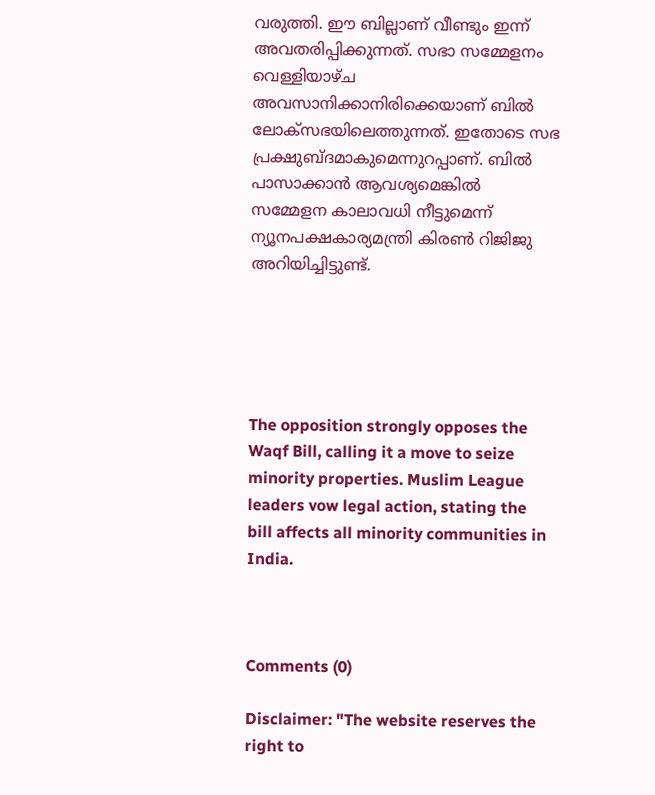വരുത്തി. ഈ ബില്ലാണ് വീണ്ടും ഇന്ന് അവതരിപ്പിക്കുന്നത്. സഭാ സമ്മേളനം വെള്ളിയാഴ്ച അവസാനിക്കാനിരിക്കെയാണ് ബില്‍ ലോക്സഭയിലെത്തുന്നത്. ഇതോടെ സഭ പ്രക്ഷുബ്ദമാകുമെന്നുറപ്പാണ്. ബില്‍ പാസാക്കാന്‍ ആവശ്യമെങ്കില്‍ സമ്മേളന കാലാവധി നീട്ടുമെന്ന് ന്യൂനപക്ഷകാര്യമന്ത്രി കിരണ്‍ റിജിജു അറിയിച്ചിട്ടുണ്ട്.





The opposition strongly opposes the Waqf Bill, calling it a move to seize minority properties. Muslim League leaders vow legal action, stating the bill affects all minority communities in India.



Comments (0)

Disclaimer: "The website reserves the right to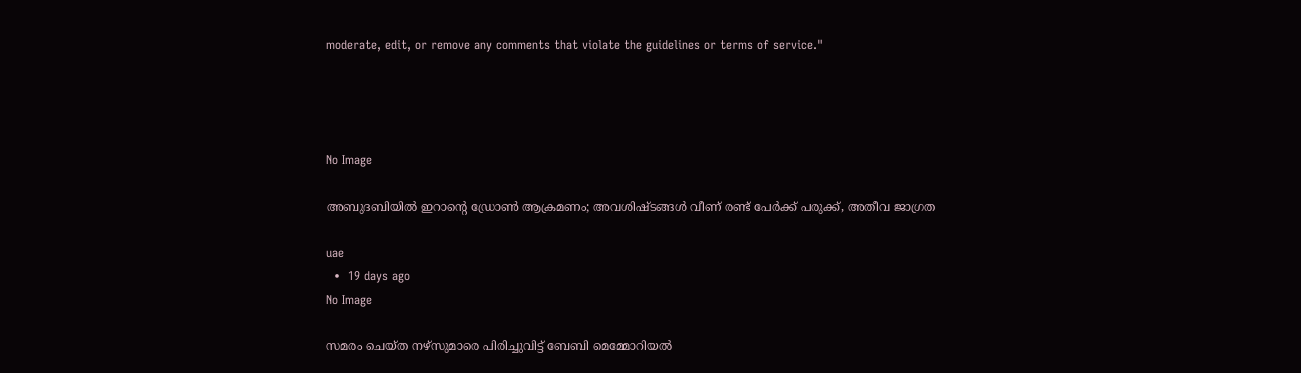moderate, edit, or remove any comments that violate the guidelines or terms of service."




No Image

അബുദബിയിൽ ഇറാന്റെ ഡ്രോൺ ആക്രമണം; അവശിഷ്ടങ്ങൾ വീണ് രണ്ട് പേർക്ക് പരുക്ക്, അതീവ ജാഗ്രത

uae
  •  19 days ago
No Image

സമരം ചെയ്ത നഴ്‌സുമാരെ പിരിച്ചുവിട്ട് ബേബി മെമ്മോറിയൽ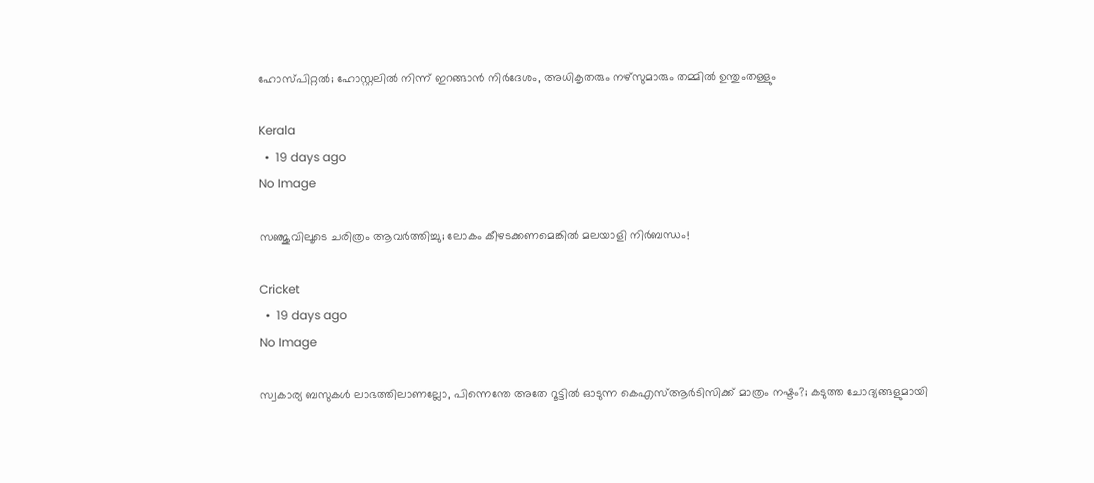ഹോസ്പിറ്റൽ; ഹോസ്റ്റലിൽ നിന്ന് ഇറങ്ങാൻ നിർദേശം, അധികൃതരും നഴ്‌സുമാരും തമ്മിൽ ഉന്തുംതള്ളും

Kerala
  •  19 days ago
No Image

സഞ്ജുവിലൂടെ ചരിത്രം ആവർത്തിച്ചു; ലോകം കീഴടക്കണമെങ്കിൽ മലയാളി നിർബന്ധം!

Cricket
  •  19 days ago
No Image

സ്വകാര്യ ബസുകൾ ലാഭത്തിലാണല്ലോ, പിന്നെന്തേ അതേ റൂട്ടിൽ ഓടുന്ന കെഎസ്ആർടിസിക്ക് മാത്രം നഷ്ടം?; കടുത്ത ചോദ്യങ്ങളുമായി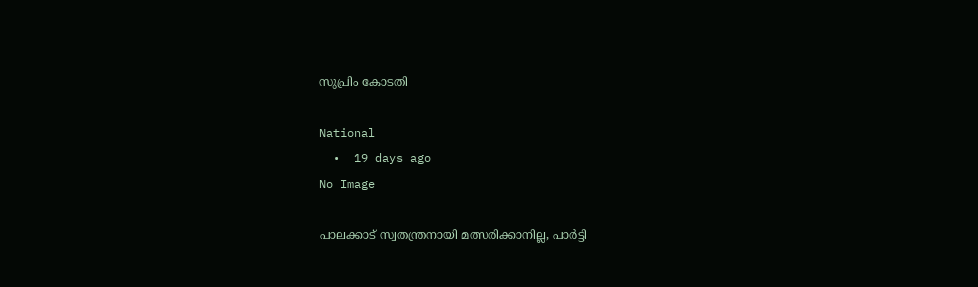സുപ്രിം കോടതി

National
  •  19 days ago
No Image

പാലക്കാട് സ്വതന്ത്രനായി മത്സരിക്കാനില്ല, പാര്‍ട്ടി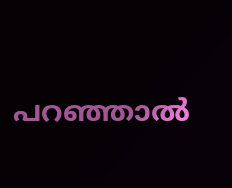പറഞ്ഞാല്‍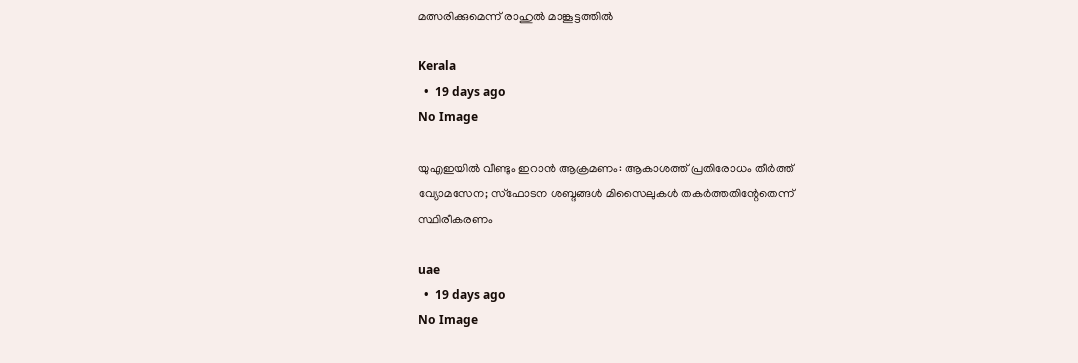മത്സരിക്കുമെന്ന് രാഹുല്‍ മാങ്കൂട്ടത്തില്‍

Kerala
  •  19 days ago
No Image

യുഎഇയിൽ വീണ്ടും ഇറാൻ ആക്രമണം: ആകാശത്ത് പ്രതിരോധം തീർത്ത് വ്യോമസേന; സ്ഫോടന ശബ്ദങ്ങൾ മിസൈലുകൾ തകർത്തതിന്റേതെന്ന് സ്ഥിരീകരണം

uae
  •  19 days ago
No Image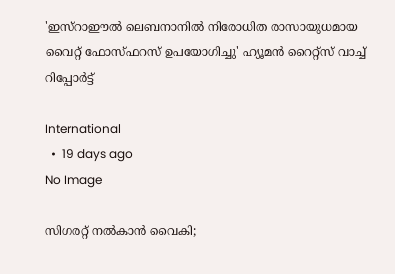'ഇസ്‌റാഈല്‍ ലെബനാനില്‍ നിരോധിത രാസായുധമായ വൈറ്റ് ഫോസ്ഫറസ് ഉപയോഗിച്ചു' ഹ്യൂമന്‍ റൈറ്റ്‌സ് വാച്ച് റിപ്പോര്‍ട്ട്

International
  •  19 days ago
No Image

സിഗരറ്റ് നൽകാൻ വൈകി;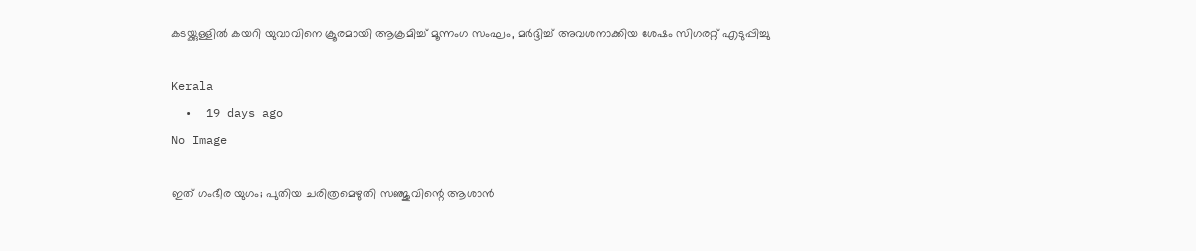കടയ്ക്കുള്ളിൽ കയറി യുവാവിനെ ക്രൂരമായി ആക്രമിച്ച് മൂന്നംഗ സംഘം, മർദ്ദിച്ച് അവശനാക്കിയ ശേഷം സിഗരറ്റ് എടുപ്പിച്ചു

Kerala
  •  19 days ago
No Image

ഇത് ഗംഭീര യുഗം; പുതിയ ചരിത്രമെഴുതി സഞ്ജുവിന്റെ ആശാൻ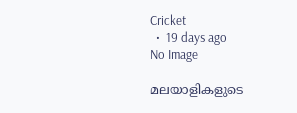Cricket
  •  19 days ago
No Image

മലയാളികളുടെ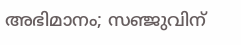അഭിമാനം; സഞ്ജുവിന്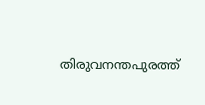തിരുവനന്തപുരത്ത്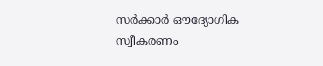സര്‍ക്കാര്‍ ഔദ്യോഗിക സ്വീകരണം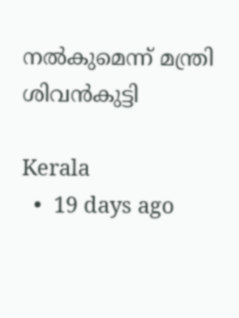നല്‍കുമെന്ന് മന്ത്രി ശിവന്‍കുട്ടി

Kerala
  •  19 days ago